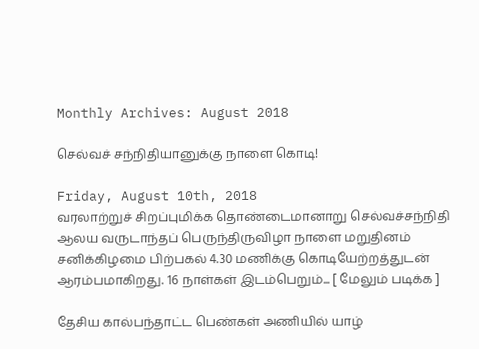Monthly Archives: August 2018

செல்வச் சந்நிதியானுக்கு நாளை கொடி!

Friday, August 10th, 2018
வரலாற்றுச் சிறப்புமிக்க தொண்டைமானாறு செல்வச்சந்நிதி ஆலய வருடாந்தப் பெருந்திருவிழா நாளை மறுதினம் சனிக்கிழமை பிற்பகல் 4.30 மணிக்கு கொடியேற்றத்துடன் ஆரம்பமாகிறது. 16 நாள்கள் இடம்பெறும்... [ மேலும் படிக்க ]

தேசிய கால்பந்தாட்ட பெண்கள் அணியில் யாழ்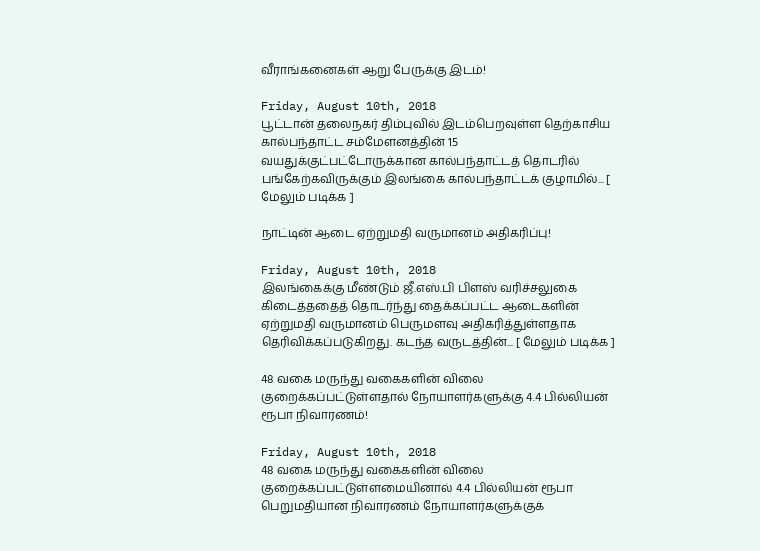வீராங்கனைகள் ஆறு பேருக்கு இடம்!

Friday, August 10th, 2018
பூட்டான் தலைநகர் திம்புவில் இடம்பெறவுள்ள தெற்காசிய கால்பந்தாட்ட சம்மேளனத்தின் 15 வயதுக்குட்பட்டோருக்கான கால்பந்தாட்டத் தொடரில் பங்கேற்கவிருக்கும் இலங்கை கால்பந்தாட்டக் குழாமில்... [ மேலும் படிக்க ]

நாட்டின் ஆடை ஏற்றுமதி வருமானம் அதிகரிப்பு!

Friday, August 10th, 2018
இலங்கைக்கு மீண்டும் ஜீ.எஸ்.பி பிளஸ் வரிச்சலுகை கிடைத்ததைத் தொடர்ந்து தைக்கப்பட்ட ஆடைகளின் ஏற்றுமதி வருமானம் பெருமளவு அதிகரித்துள்ளதாக தெரிவிக்கப்படுகிறது. கடந்த வருடத்தின்... [ மேலும் படிக்க ]

48 வகை மருந்து வகைகளின் விலை குறைக்கப்பட்டுள்ளதால் நோயாளர்களுக்கு 4.4 பில்லியன் ரூபா நிவாரணம்!

Friday, August 10th, 2018
48 வகை மருந்து வகைகளின் விலை குறைக்கப்பட்டுள்ளமையினால் 4.4 பில்லியன் ரூபா பெறுமதியான நிவாரணம் நோயாளர்களுக்குக்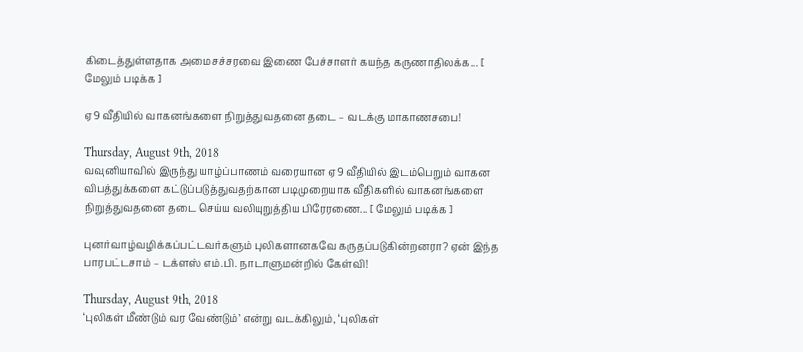கிடைத்துள்ளதாக அமைசச்சரவை இணை பேச்சாளர் கயந்த கருணாதிலக்க... [ மேலும் படிக்க ]

ஏ9 வீதியில் வாகனங்களை நிறுத்துவதனை தடை – வடக்கு மாகாணசபை!

Thursday, August 9th, 2018
வவுனியாவில் இருந்து யாழ்ப்பாணம் வரையான ஏ9 வீதியில் இடம்பெறும் வாகன விபத்துக்களை கட்டுப்படுத்துவதற்கான படிமுறையாக வீதிகளில் வாகனங்களை நிறுத்துவதனை தடை செய்ய வலியுறுத்திய பிரேரணை... [ மேலும் படிக்க ]

புனர்வாழ்வழிக்கப்பட்டவர்களும் புலிகளானகவே கருதப்படுகின்றனரா? ஏன் இந்த பாரபட்டசாம் – டக்ளஸ் எம்.பி. நாடாளுமன்றில் கேள்வி!

Thursday, August 9th, 2018
‘புலிகள் மீண்டும் வர வேண்டும்’ என்று வடக்கிலும், ‘புலிகள்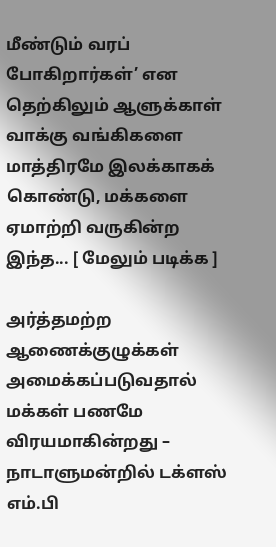மீண்டும் வரப் போகிறார்கள்’ என தெற்கிலும் ஆளுக்காள் வாக்கு வங்கிகளை மாத்திரமே இலக்காகக் கொண்டு, மக்களை ஏமாற்றி வருகின்ற இந்த... [ மேலும் படிக்க ]

அர்த்தமற்ற ஆணைக்குழுக்கள் அமைக்கப்படுவதால் மக்கள் பணமே விரயமாகின்றது – நாடாளுமன்றில் டக்ளஸ் எம்.பி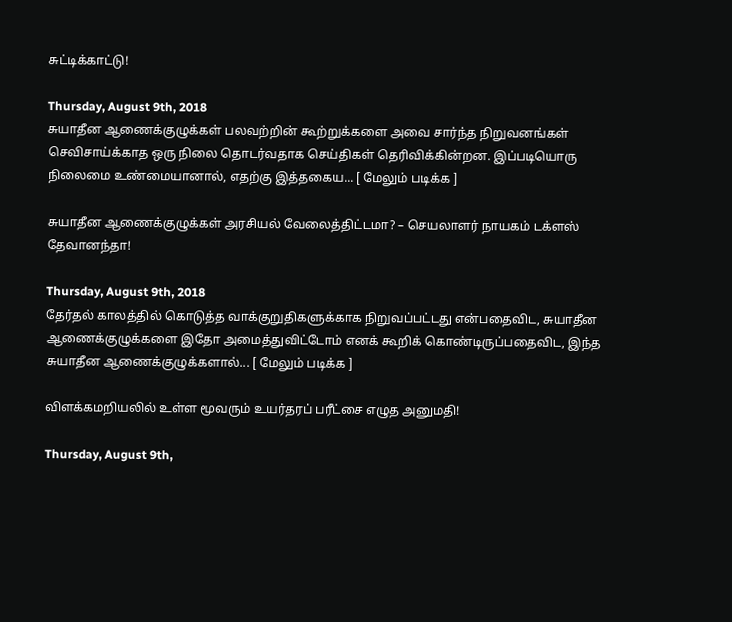சுட்டிக்காட்டு!

Thursday, August 9th, 2018
சுயாதீன ஆணைக்குழுக்கள் பலவற்றின் கூற்றுக்களை அவை சார்ந்த நிறுவனங்கள் செவிசாய்க்காத ஒரு நிலை தொடர்வதாக செய்திகள் தெரிவிக்கின்றன. இப்படியொரு நிலைமை உண்மையானால், எதற்கு இத்தகைய... [ மேலும் படிக்க ]

சுயாதீன ஆணைக்குழுக்கள் அரசியல் வேலைத்திட்டமா? – செயலாளர் நாயகம் டக்ளஸ் தேவானந்தா!

Thursday, August 9th, 2018
தேர்தல் காலத்தில் கொடுத்த வாக்குறுதிகளுக்காக நிறுவப்பட்டது என்பதைவிட, சுயாதீன ஆணைக்குழுக்களை இதோ அமைத்துவிட்டோம் எனக் கூறிக் கொண்டிருப்பதைவிட, இந்த சுயாதீன ஆணைக்குழுக்களால்... [ மேலும் படிக்க ]

விளக்கமறியலில் உள்ள மூவரும் உயர்தரப் பரீட்சை எழுத அனுமதி!

Thursday, August 9th,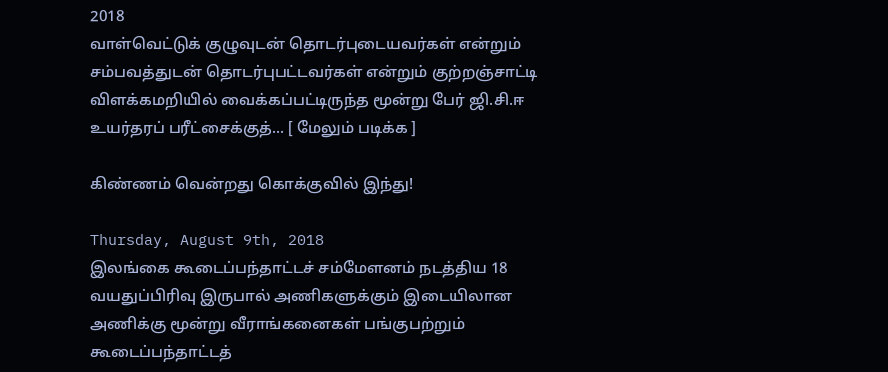2018
வாள்வெட்டுக் குழுவுடன் தொடர்புடையவர்கள் என்றும் சம்பவத்துடன் தொடர்புபட்டவர்கள் என்றும் குற்றஞ்சாட்டி விளக்கமறியில் வைக்கப்பட்டிருந்த மூன்று பேர் ஜி.சி.ஈ உயர்தரப் பரீட்சைக்குத்... [ மேலும் படிக்க ]

கிண்ணம் வென்றது கொக்குவில் இந்து!

Thursday, August 9th, 2018
இலங்கை கூடைப்பந்தாட்டச் சம்மேளனம் நடத்திய 18 வயதுப்பிரிவு இருபால் அணிகளுக்கும் இடையிலான அணிக்கு மூன்று வீராங்கனைகள் பங்குபற்றும் கூடைப்பந்தாட்டத்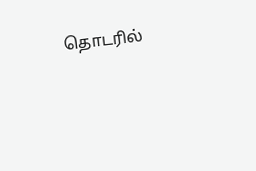தொடரில்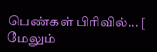பெண்கள் பிரிவில்... [ மேலும்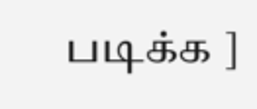படிக்க ]